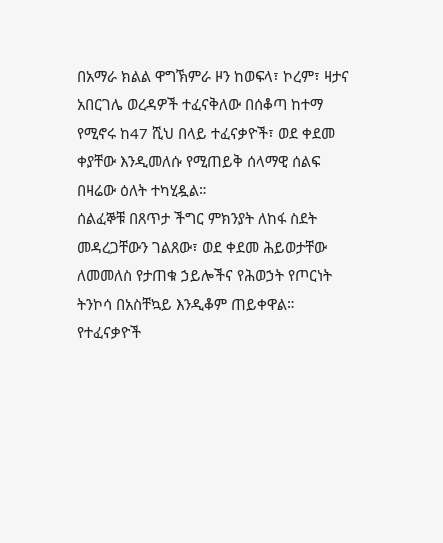በአማራ ክልል ዋግኽምራ ዞን ከወፍላ፣ ኮረም፣ ዛታና አበርገሌ ወረዳዎች ተፈናቅለው በሰቆጣ ከተማ የሚኖሩ ከ47 ሺህ በላይ ተፈናቃዮች፣ ወደ ቀደመ ቀያቸው እንዲመለሱ የሚጠይቅ ሰላማዊ ሰልፍ በዛሬው ዕለት ተካሂዷል።
ሰልፈኞቹ በጸጥታ ችግር ምክንያት ለከፋ ስደት መዳረጋቸውን ገልጸው፣ ወደ ቀደመ ሕይወታቸው ለመመለስ የታጠቁ ኃይሎችና የሕወኃት የጦርነት ትንኮሳ በአስቸኳይ እንዲቆም ጠይቀዋል።
የተፈናቃዮች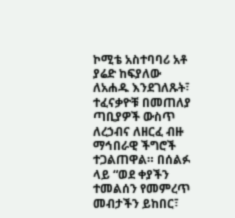ኮሚቴ አስተባባሪ አቶ ያሬድ ከፍያለው ለአሐዱ እንደገለጹት፣ ተፈናቃዮቹ በመጠለያ ጣቢያዎች ውስጥ ለረኃብና ለዘርፈ ብዙ ማኅበራዊ ችግሮች ተጋልጠዋል። በሰልፉ ላይ “ወደ ቀያችን ተመልሰን የመምረጥ መብታችን ይከበር፣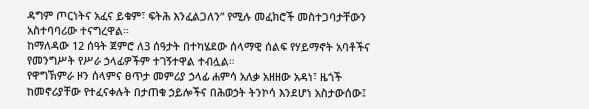ዳግም ጦርነትና አፈና ይቁም፣ ፍትሕ እንፈልጋለን” የሚሉ መፈክሮች መስተጋባታቸውን አስተባባሪው ተናግረዋል።
ከማለዳው 12 ሰዓት ጀምሮ ለ3 ሰዓታት በተካሄደው ሰላማዊ ሰልፍ የሃይማኖት አባቶችና የመንግሥት የሥራ ኃላፊዎችም ተገኝተዋል ተብሏል።
የዋግኽምራ ዞን ሰላምና ፀጥታ መምሪያ ኃላፊ ሐምሳ አለቃ አዘዘው አዳነ፣ ዜጎች ከመኖሪያቸው የተፈናቀሉት በታጠቁ ኃይሎችና በሕወኃት ትንኮሳ እንደሆነ አስታውሰው፤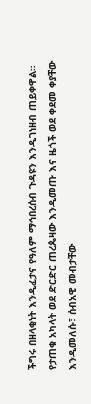ችግሩ በዘላቂነት እንዲፈታና የዓለም ማኅበረሰብ ጉዳዩን እንዲገነዘብ ጠይቀዋል።
የታጠቁ አካላት ወደ ድርድር ጠረጴዛው እንዲመጡ እና ዜጎች ወደ ቀደመ ቀያቸው እንዲመለሱ፣ ሰብአዊ መብታቸው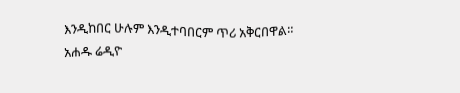እንዲከበር ሁሉም እንዲተባበርም ጥሪ አቅርበዋል።
አሐዱ ሬዲዮ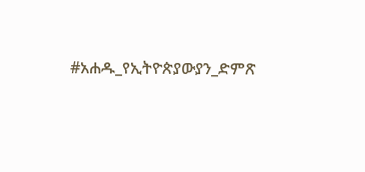#አሐዱ_የኢትዮጵያውያን_ድምጽ